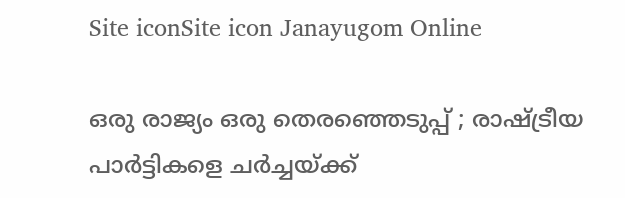Site iconSite icon Janayugom Online

ഒരു രാജ്യം ഒരു തെരഞ്ഞെടുപ്പ് ; രാഷ്ട്രീയ പാര്‍ട്ടികളെ ചര്‍ച്ചയ്ക്ക്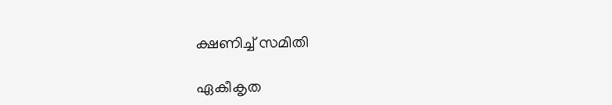ക്ഷണിച്ച് സമിതി

ഏകീകൃത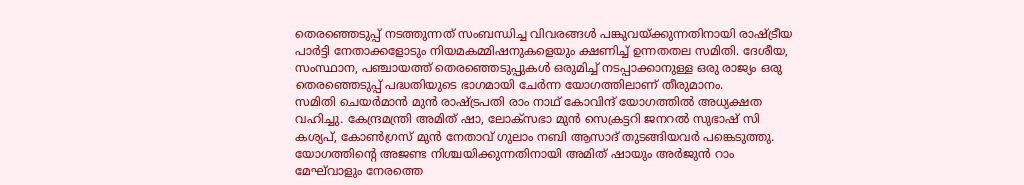തെരഞ്ഞെടുപ്പ് നടത്തുന്നത് സംബന്ധിച്ച വിവരങ്ങള്‍ പങ്കുവയ്ക്കുന്നതിനായി രാഷ്ട്രീയ പാര്‍ട്ടി നേതാക്കളോടും നിയമകമ്മിഷനുകളെയും ക്ഷണിച്ച് ഉന്നതതല സമിതി. ദേശീയ, സംസ്ഥാന, പഞ്ചായത്ത് തെര‌ഞ്ഞെടുപ്പുകള്‍ ഒരുമിച്ച് നടപ്പാക്കാനുള്ള ഒരു രാജ്യം ഒരു തെരഞ്ഞെടുപ്പ് പദ്ധതിയുടെ ഭാഗമായി ചേര്‍ന്ന യോഗത്തിലാണ് തീരുമാനം.
സമിതി ചെയര്‍മാന്‍ മുന്‍ രാഷ്ട്രപതി രാം നാഥ് കോവിന്ദ് യോഗത്തില്‍ അധ്യക്ഷത വഹിച്ചു. കേന്ദ്രമന്ത്രി അമിത് ഷാ, ലോക്‌സഭാ മുന്‍ സെക്രട്ടറി ജനറല്‍ സുഭാഷ് സി കശ്യപ്, കോണ്‍ഗ്രസ് മുന്‍ നേതാവ് ഗുലാം നബി ആസാദ് തുടങ്ങിയവര്‍ പങ്കെടുത്തു. യോഗത്തിന്റെ അജണ്ട നിശ്ചയിക്കുന്നതിനായി അമിത് ഷായും അര്‍ജുന്‍ റാം മേഘ്‌വാളും നേരത്തെ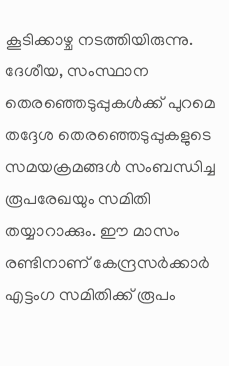കൂടിക്കാഴ്ച നടത്തിയിരുന്നു.
ദേശീയ, സംസ്ഥാന തെരഞ്ഞെടുപ്പുകള്‍ക്ക് പുറമെ തദ്ദേശ തെരഞ്ഞെടുപ്പുകളുടെ സമയക്രമങ്ങള്‍ സംബന്ധിച്ച രൂപരേഖയും സമിതി തയ്യാറാക്കും. ഈ മാസം രണ്ടിനാണ് കേന്ദ്രസര്‍ക്കാര്‍ എട്ടംഗ സമിതിക്ക് രൂപം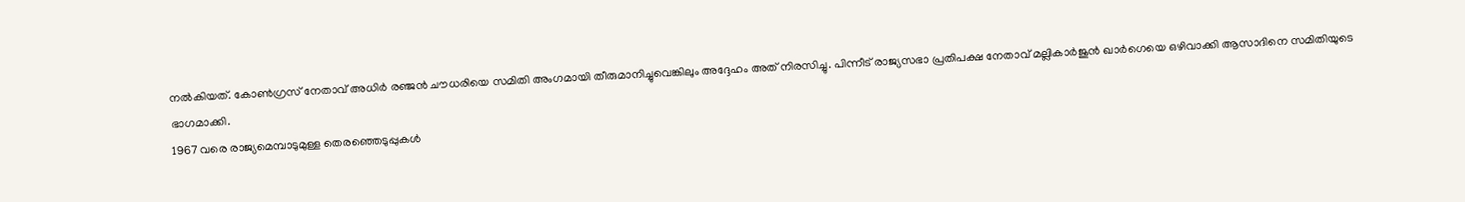നല്‍കിയത്. കോണ്‍ഗ്രസ് നേതാവ് അധിര്‍ രഞ്ജന്‍ ചൗധരിയെ സമിതി അംഗമായി തീരുമാനിച്ചുവെങ്കിലും അദ്ദേഹം അത് നിരസിച്ചു. പിന്നീട് രാജ്യസഭാ പ്രതിപക്ഷ നേതാവ് മല്ലികാര്‍ജുന്‍ ഖാര്‍ഗെയെ ഒഴിവാക്കി ആസാദിനെ സമിതിയുടെ ഭാഗമാക്കി.
1967 വരെ രാജ്യമെമ്പാടുമുള്ള തെരഞ്ഞെടുപ്പുകള്‍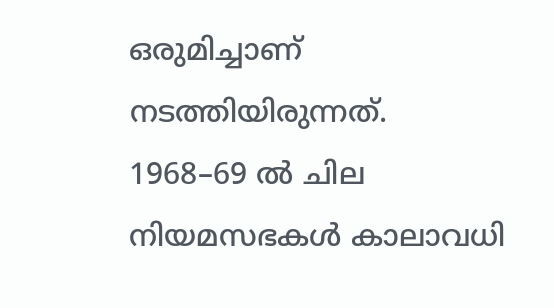ഒരുമിച്ചാണ് നടത്തിയിരുന്നത്. 1968–69 ല്‍ ചില നിയമസഭകള്‍ കാലാവധി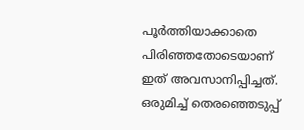പൂര്‍ത്തിയാക്കാതെ പിരിഞ്ഞതോടെയാണ് ഇത് അവസാനിപ്പിച്ചത്. ഒരുമിച്ച് തെരഞ്ഞെടുപ്പ്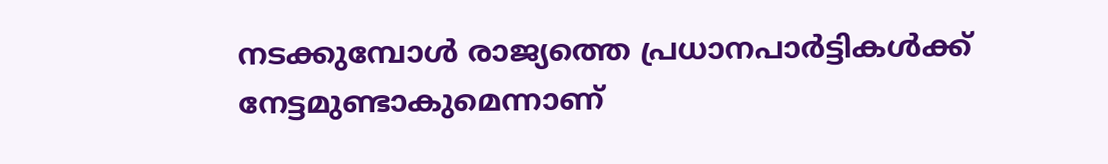നടക്കുമ്പോള്‍ രാജ്യത്തെ പ്രധാനപാര്‍ട്ടികള്‍ക്ക് നേട്ടമുണ്ടാകുമെന്നാണ്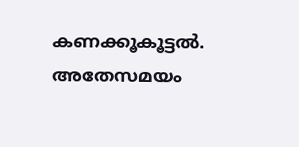കണക്കൂകൂട്ടല്‍. അതേസമയം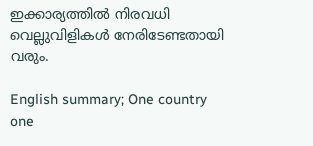ഇക്കാര്യത്തില്‍ നിരവധി വെല്ലുവിളികള്‍ നേരിടേണ്ടതായി വരും.

English summary; One country one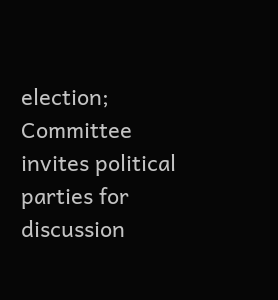election; Committee invites political parties for discussion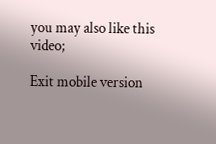you may also like this video;

Exit mobile version